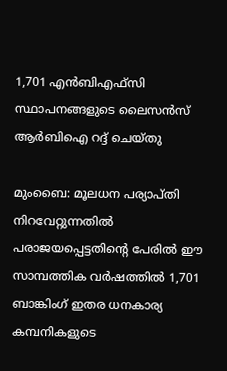1,701 എന്‍ബിഎഫ്സി സ്ഥാപനങ്ങളുടെ ലൈസന്‍സ് ആര്‍ബിഐ റദ്ദ് ചെയ്തു

മുംബൈ: മൂലധന പര്യാപ്തി നിറവേറ്റുന്നതില്‍ പരാജയപ്പെട്ടതിന്റെ പേരില്‍ ഈ സാമ്പത്തിക വര്‍ഷത്തില്‍ 1,701 ബാങ്കിംഗ് ഇതര ധനകാര്യ കമ്പനികളുടെ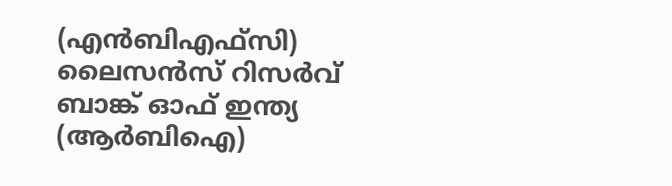(എന്‍ബിഎഫ്സി) ലൈസന്‍സ് റിസര്‍വ് ബാങ്ക് ഓഫ് ഇന്ത്യ (ആര്‍ബിഐ)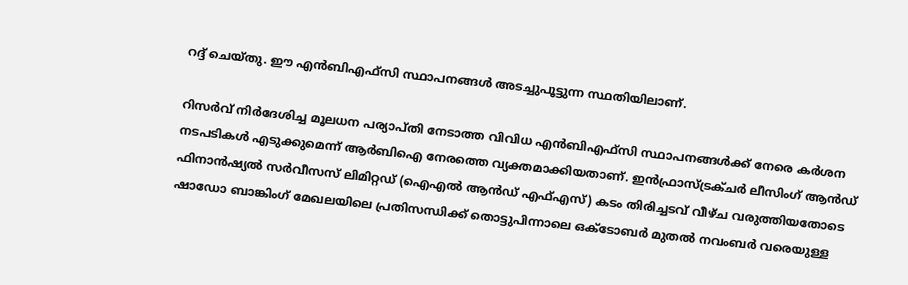റദ്ദ് ചെയ്തു. ഈ എന്‍ബിഎഫ്സി സ്ഥാപനങ്ങള്‍ അടച്ചുപൂട്ടുന്ന സ്ഥതിയിലാണ്.

റിസര്‍വ് നിര്‍ദേശിച്ച മൂലധന പര്യാപ്തി നേടാത്ത വിവിധ എന്‍ബിഎഫ്സി സ്ഥാപനങ്ങള്‍ക്ക് നേരെ കര്‍ശന നടപടികള്‍ എടുക്കുമെന്ന് ആര്‍ബിഐ നേരത്തെ വ്യക്തമാക്കിയതാണ്. ഇന്‍ഫ്രാസ്ട്രക്ചര്‍ ലീസിംഗ് ആന്‍ഡ് ഫിനാന്‍ഷ്യല്‍ സര്‍വീസസ് ലിമിറ്റഡ് (ഐഎല്‍ ആന്‍ഡ് എഫ്എസ്) കടം തിരിച്ചടവ് വീഴ്ച വരുത്തിയതോടെ ഷാഡോ ബാങ്കിംഗ് മേഖലയിലെ പ്രതിസന്ധിക്ക് തൊട്ടുപിന്നാലെ ഒക്ടോബര്‍ മുതല്‍ നവംബര്‍ വരെയുള്ള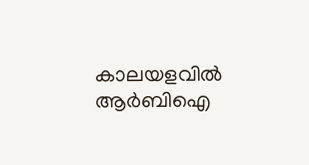കാലയളവില്‍ ആര്‍ബിഐ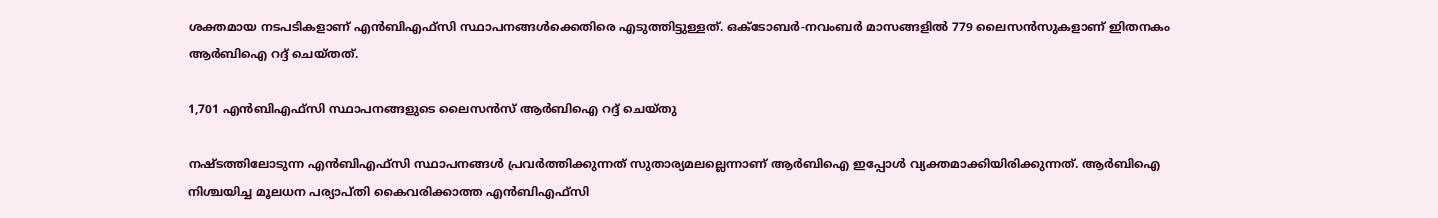ശക്തമായ നടപടികളാണ് എന്‍ബിഎഫ്സി സ്ഥാപനങ്ങള്‍ക്കെതിരെ എടുത്തിട്ടുള്ളത്. ഒക്ടോബര്‍-നവംബര്‍ മാസങ്ങളില്‍ 779 ലൈസന്‍സുകളാണ് ഇിതനകം ആര്‍ബിഐ റദ്ദ് ചെയ്തത്.

1,701 എന്‍ബിഎഫ്സി സ്ഥാപനങ്ങളുടെ ലൈസന്‍സ് ആര്‍ബിഐ റദ്ദ് ചെയ്തു

നഷ്ടത്തിലോടുന്ന എന്‍ബിഎഫ്സി സ്ഥാപനങ്ങള്‍ പ്രവര്‍ത്തിക്കുന്നത് സുതാര്യമലല്ലെന്നാണ് ആര്‍ബിഐ ഇപ്പോള്‍ വ്യക്തമാക്കിയിരിക്കുന്നത്. ആര്‍ബിഐ നിശ്ചയിച്ച മൂലധന പര്യാപ്തി കൈവരിക്കാത്ത എന്‍ബിഎഫ്സി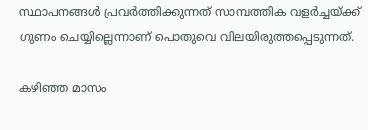സ്ഥാപനങ്ങള്‍ പ്രവര്‍ത്തിക്കുന്നത് സാമ്പത്തിക വളര്‍ച്ചയ്ക്ക് ഗുണം ചെയ്യില്ലെന്നാണ് പൊതുവെ വിലയിരുത്തപ്പെടുന്നത്.

കഴിഞ്ഞ മാസം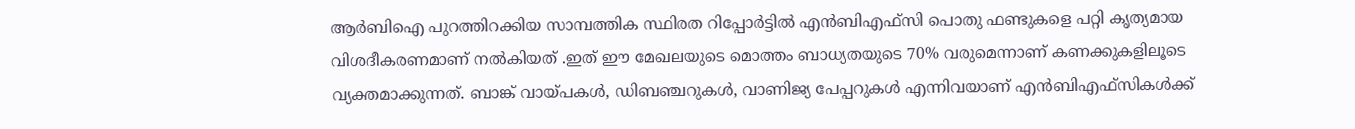ആര്‍ബിഐ പുറത്തിറക്കിയ സാമ്പത്തിക സ്ഥിരത റിപ്പോര്‍ട്ടില്‍ എന്‍ബിഎഫ്‌സി പൊതു ഫണ്ടുകളെ പറ്റി കൃത്യമായ വിശദീകരണമാണ് നല്‍കിയത് .ഇത് ഈ മേഖലയുടെ മൊത്തം ബാധ്യതയുടെ 70% വരുമെന്നാണ് കണക്കുകളിലൂടെ വ്യക്തമാക്കുന്നത്. ബാങ്ക് വായ്പകള്‍, ഡിബഞ്ചറുകള്‍, വാണിജ്യ പേപ്പറുകള്‍ എന്നിവയാണ് എന്‍ബിഎഫ്‌സികള്‍ക്ക്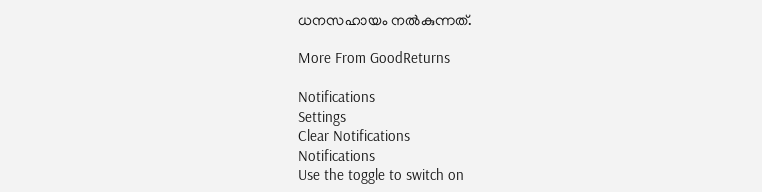ധനസഹായം നല്‍കുന്നത്.

More From GoodReturns

Notifications
Settings
Clear Notifications
Notifications
Use the toggle to switch on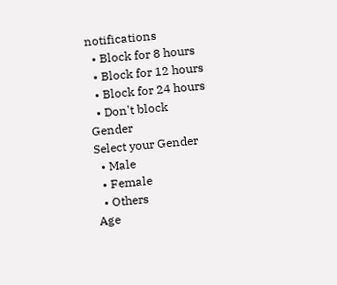notifications
  • Block for 8 hours
  • Block for 12 hours
  • Block for 24 hours
  • Don't block
Gender
Select your Gender
  • Male
  • Female
  • Others
Age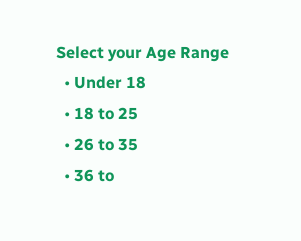Select your Age Range
  • Under 18
  • 18 to 25
  • 26 to 35
  • 36 to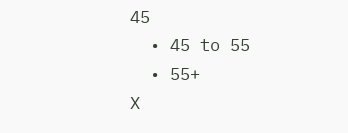45
  • 45 to 55
  • 55+
X